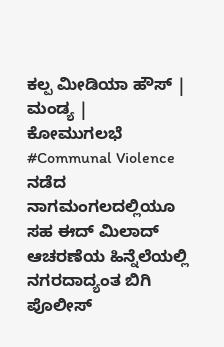ಕಲ್ಪ ಮೀಡಿಯಾ ಹೌಸ್ | ಮಂಡ್ಯ |
ಕೋಮುಗಲಭೆ #Communal Violence ನಡೆದ ನಾಗಮಂಗಲದಲ್ಲಿಯೂ ಸಹ ಈದ್ ಮಿಲಾದ್ ಆಚರಣೆಯ ಹಿನ್ನೆಲೆಯಲ್ಲಿ ನಗರದಾದ್ಯಂತ ಬಿಗಿ ಪೊಲೀಸ್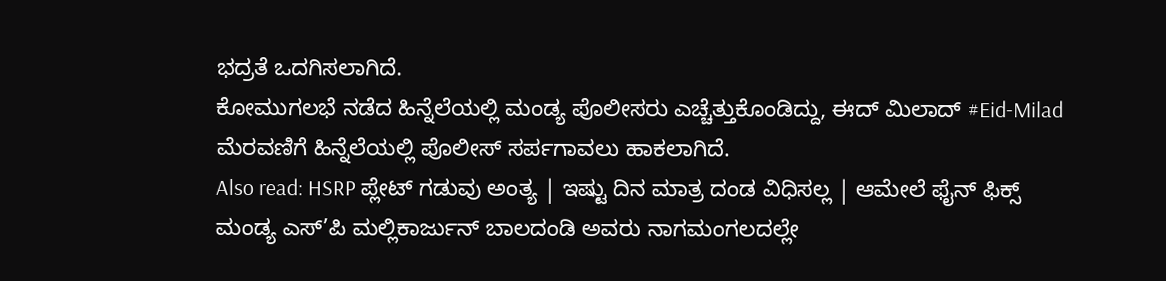ಭದ್ರತೆ ಒದಗಿಸಲಾಗಿದೆ.
ಕೋಮುಗಲಭೆ ನಡೆದ ಹಿನ್ನೆಲೆಯಲ್ಲಿ ಮಂಡ್ಯ ಪೊಲೀಸರು ಎಚ್ಚೆತ್ತುಕೊಂಡಿದ್ದು, ಈದ್ ಮಿಲಾದ್ #Eid-Milad ಮೆರವಣಿಗೆ ಹಿನ್ನೆಲೆಯಲ್ಲಿ ಪೊಲೀಸ್ ಸರ್ಪಗಾವಲು ಹಾಕಲಾಗಿದೆ.
Also read: HSRP ಪ್ಲೇಟ್ ಗಡುವು ಅಂತ್ಯ | ಇಷ್ಟು ದಿನ ಮಾತ್ರ ದಂಡ ವಿಧಿಸಲ್ಲ | ಆಮೇಲೆ ಫೈನ್ ಫಿಕ್ಸ್
ಮಂಡ್ಯ ಎಸ್’ಪಿ ಮಲ್ಲಿಕಾರ್ಜುನ್ ಬಾಲದಂಡಿ ಅವರು ನಾಗಮಂಗಲದಲ್ಲೇ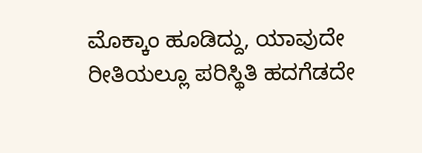ಮೊಕ್ಕಾಂ ಹೂಡಿದ್ದು, ಯಾವುದೇ ರೀತಿಯಲ್ಲೂ ಪರಿಸ್ಥಿತಿ ಹದಗೆಡದೇ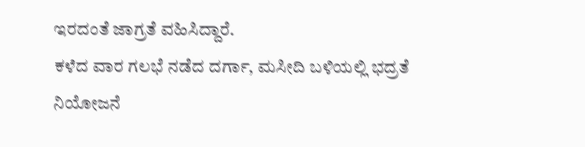ಇರದಂತೆ ಜಾಗ್ರತೆ ವಹಿಸಿದ್ದಾರೆ.
ಕಳೆದ ವಾರ ಗಲಭೆ ನಡೆದ ದರ್ಗಾ, ಮಸೀದಿ ಬಳಿಯಲ್ಲಿ ಭದ್ರತೆ ನಿಯೋಜನೆ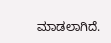ಮಾಡಲಾಗಿದೆ.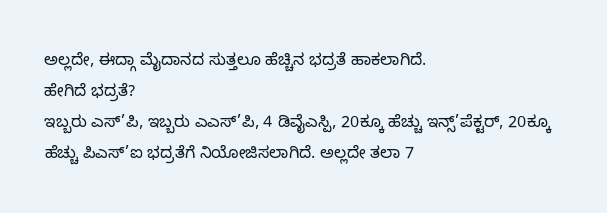ಅಲ್ಲದೇ, ಈದ್ಗಾ ಮೈದಾನದ ಸುತ್ತಲೂ ಹೆಚ್ಚಿನ ಭದ್ರತೆ ಹಾಕಲಾಗಿದೆ.
ಹೇಗಿದೆ ಭದ್ರತೆ?
ಇಬ್ಬರು ಎಸ್’ಪಿ, ಇಬ್ಬರು ಎಎಸ್’ಪಿ, 4 ಡಿವೈಎಸ್ಪಿ, 20ಕ್ಕೂ ಹೆಚ್ಚು ಇನ್ಸ್’ಪೆಕ್ಟರ್, 20ಕ್ಕೂ ಹೆಚ್ಚು ಪಿಎಸ್’ಐ ಭದ್ರತೆಗೆ ನಿಯೋಜಿಸಲಾಗಿದೆ. ಅಲ್ಲದೇ ತಲಾ 7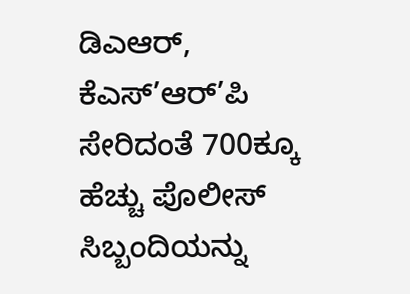ಡಿಎಆರ್, ಕೆಎಸ್’ಆರ್’ಪಿ ಸೇರಿದಂತೆ 700ಕ್ಕೂ ಹೆಚ್ಚು ಪೊಲೀಸ್ ಸಿಬ್ಬಂದಿಯನ್ನು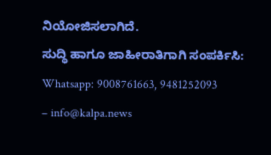ನಿಯೋಜಿಸಲಾಗಿದೆ.
ಸುದ್ಧಿ ಹಾಗೂ ಜಾಹೀರಾತಿಗಾಗಿ ಸಂಪರ್ಕಿಸಿ: Whatsapp: 9008761663, 9481252093 – info@kalpa.news